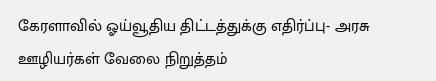கேரளாவில் ஓய்வூதிய திட்டத்துக்கு எதிர்ப்பு- அரசு ஊழியர்கள் வேலை நிறுத்தம்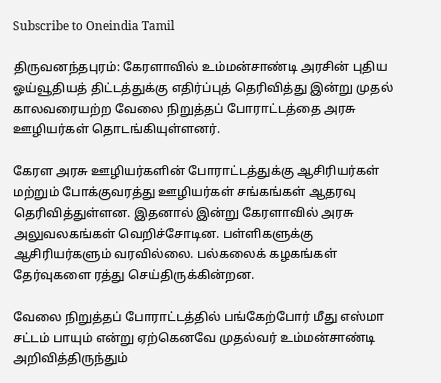Subscribe to Oneindia Tamil

திருவனந்தபுரம்: கேரளாவில் உம்மன்சாண்டி அரசின் புதிய ஓய்வூதியத் திட்டத்துக்கு எதிர்ப்புத் தெரிவித்து இன்று முதல் காலவரையற்ற வேலை நிறுத்தப் போராட்டத்தை அரசு ஊழியர்கள் தொடங்கியுள்ளனர்.

கேரள அரசு ஊழியர்களின் போராட்டத்துக்கு ஆசிரியர்கள் மற்றும் போக்குவரத்து ஊழியர்கள் சங்கங்கள் ஆதரவு தெரிவித்துள்ளன. இதனால் இன்று கேரளாவில் அரசு அலுவலகங்கள் வெறிச்சோடின. பள்ளிகளுக்கு ஆசிரியர்களும் வரவில்லை. பல்கலைக் கழகங்கள் தேர்வுகளை ரத்து செய்திருக்கின்றன.

வேலை நிறுத்தப் போராட்டத்தில் பங்கேற்போர் மீது எஸ்மா சட்டம் பாயும் என்று ஏற்கெனவே முதல்வர் உம்மன்சாண்டி அறிவித்திருந்தும்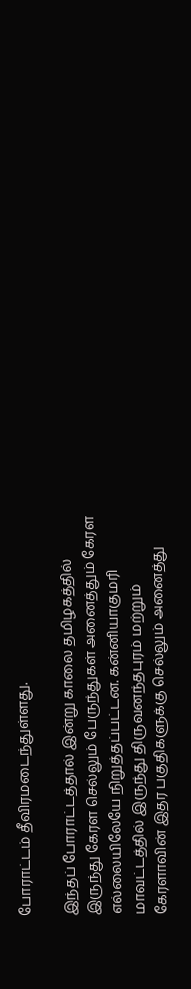போராட்டம் தீவிரமடைந்துள்ளது.

இந்தப் போராட்டத்தால் இன்று காலை தமிழகத்தில் இருந்து கேரள செல்லும் பேருந்துகள் அனைத்தும் கேரள எல்லையிலேயே நிறுத்தப்பட்டன. கன்னியாகுமரி மாவட்டத்தில் இருந்து திருவனந்தபுரம் மற்றும் கேரளாவின் இதர பகுதிகளுக்கு செல்லும் அனைத்து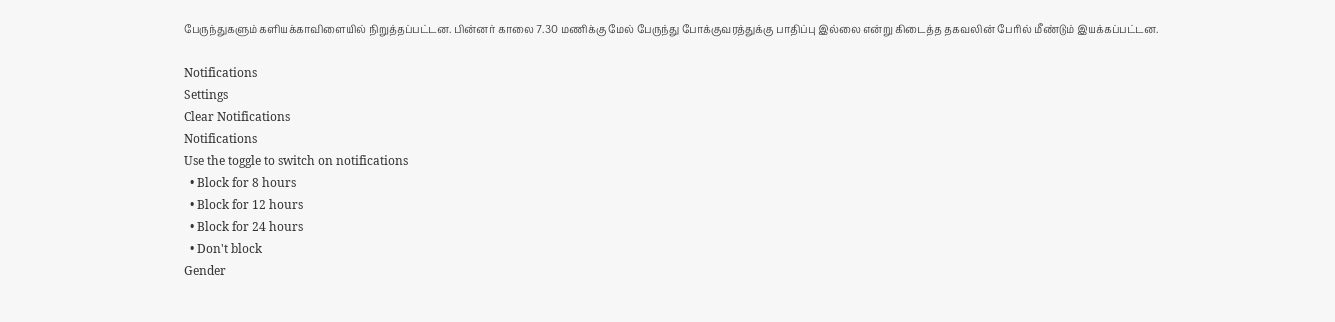பேருந்துகளும் களியக்காவிளையில் நிறுத்தப்பட்டன. பின்னர் காலை 7.30 மணிக்கு மேல் பேருந்து போக்குவரத்துக்கு பாதிப்பு இல்லை என்று கிடைத்த தகவலின் பேரில் மீண்டும் இயக்கப்பட்டன.

Notifications
Settings
Clear Notifications
Notifications
Use the toggle to switch on notifications
  • Block for 8 hours
  • Block for 12 hours
  • Block for 24 hours
  • Don't block
Gender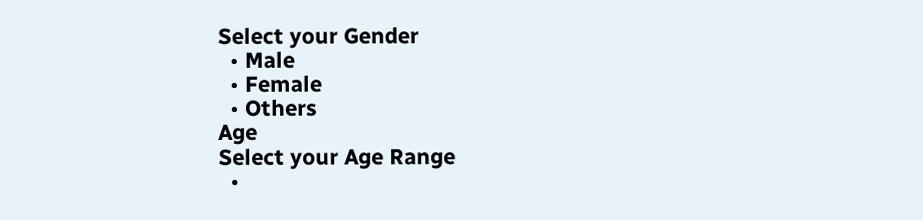Select your Gender
  • Male
  • Female
  • Others
Age
Select your Age Range
  •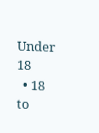Under 18
  • 18 to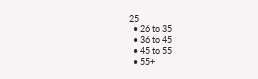25
  • 26 to 35
  • 36 to 45
  • 45 to 55
  • 55+